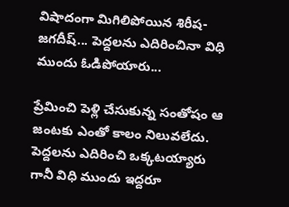విషాదంగా మిగిలిపోయిన శిరీష-జగదీష్... పెద్దలను ఎదిరించినా విధి ముందు ఓడిపోయారు...

ప్రేమించి పెళ్లి చేసుకున్న సంతోషం ఆ జంటకు ఎంతో కాలం నిలువలేదు. పెద్దలను ఎదిరించి ఒక్కటయ్యారు గానీ విధి ముందు ఇద్దరూ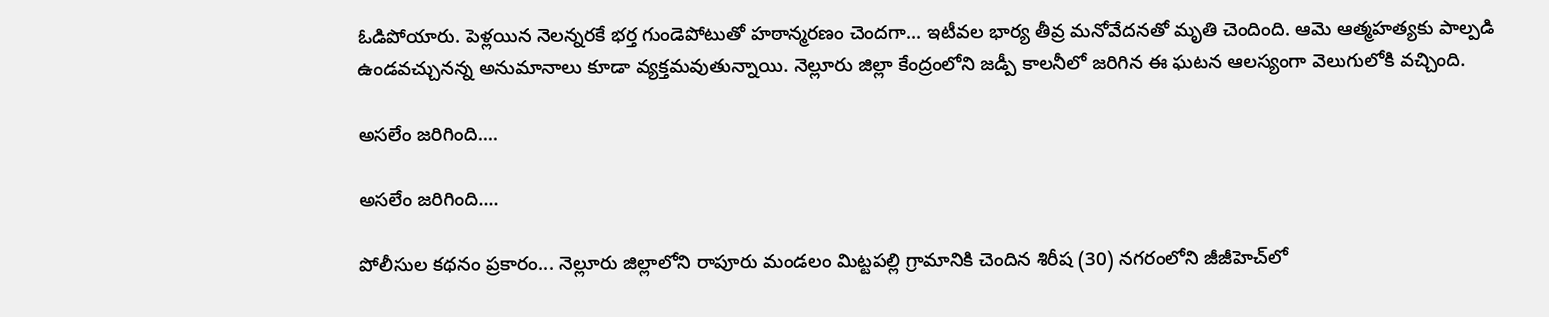ఓడిపోయారు. పెళ్లయిన నెలన్నరకే భర్త గుండెపోటుతో హఠాన్మరణం చెందగా... ఇటీవల భార్య తీవ్ర మనోవేదనతో మృతి చెందింది. ఆమె ఆత్మహత్యకు పాల్పడి ఉండవచ్చునన్న అనుమానాలు కూడా వ్యక్తమవుతున్నాయి. నెల్లూరు జిల్లా కేంద్రంలోని జడ్పీ కాలనీలో జరిగిన ఈ ఘటన ఆలస్యంగా వెలుగులోకి వచ్చింది.

అసలేం జరిగింది....

అసలేం జరిగింది....

పోలీసుల కథనం ప్రకారం... నెల్లూరు జిల్లాలోని రాపూరు మండలం మిట్టపల్లి గ్రామానికి చెందిన శిరీష (30) నగరంలోని జీజీహెచ్‌లో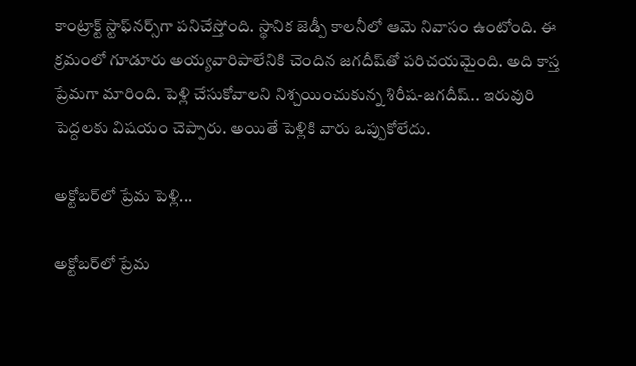కాంట్రాక్ట్‌ స్టాఫ్‌నర్స్‌గా పనిచేస్తోంది. స్థానిక జెడ్పీ కాలనీలో ఆమె నివాసం ఉంటోంది. ఈ క్రమంలో గూడూరు అయ్యవారిపాలేనికి చెందిన జగదీష్‌తో పరిచయమైంది. అది కాస్త ప్రేమగా మారింది. పెళ్లి చేసుకోవాలని నిశ్చయించుకున్న శిరీష-జగదీష్.. ఇరువురి పెద్దలకు విషయం చెప్పారు. అయితే పెళ్లికి వారు ఒప్పుకోలేదు.

అక్టోబర్‌లో ప్రేమ పెళ్లి...

అక్టోబర్‌లో ప్రేమ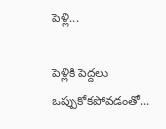పెళ్లి...

పెళ్లికి పెద్దలు ఒప్పుకోకపోవడంతో...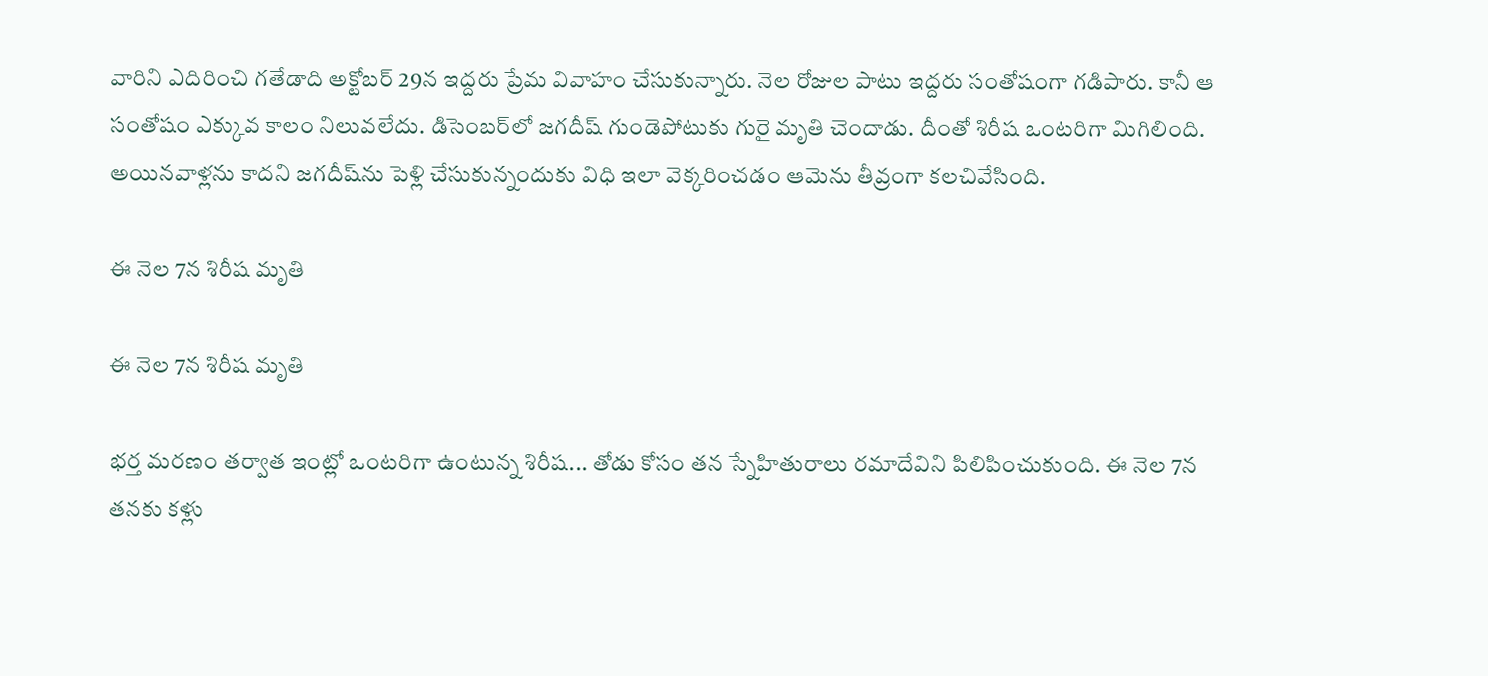వారిని ఎదిరించి గతేడాది అక్టోబర్‌ 29న ఇద్దరు ప్రేమ వివాహం చేసుకున్నారు. నెల రోజుల పాటు ఇద్దరు సంతోషంగా గడిపారు. కానీ ఆ సంతోషం ఎక్కువ కాలం నిలువలేదు. డిసెంబర్‌లో జగదీష్ గుండెపోటుకు గురై మృతి చెందాడు. దీంతో శిరీష ఒంటరిగా మిగిలింది. అయినవాళ్లను కాదని జగదీష్‌ను పెళ్లి చేసుకున్నందుకు విధి ఇలా వెక్కరించడం ఆమెను తీవ్రంగా కలచివేసింది.

ఈ నెల 7న శిరీష మృతి

ఈ నెల 7న శిరీష మృతి

భర్త మరణం తర్వాత ఇంట్లో ఒంటరిగా ఉంటున్న శిరీష... తోడు కోసం తన స్నేహితురాలు రమాదేవిని పిలిపించుకుంది. ఈ నెల 7న తనకు కళ్లు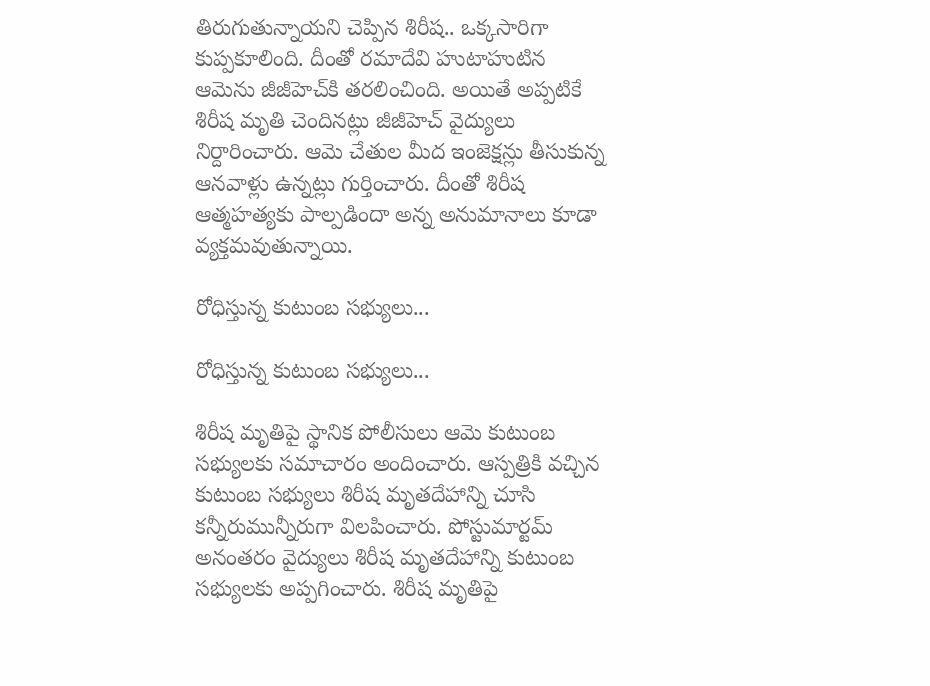తిరుగుతున్నాయని చెప్పిన శిరీష.. ఒక్కసారిగా కుప్పకూలింది. దీంతో రమాదేవి హుటాహుటిన ఆమెను జీజీహెచ్‌కి తరలించింది. అయితే అప్పటికే శిరీష మృతి చెందినట్లు జీజీహెచ్ వైద్యులు నిర్దారించారు. ఆమె చేతుల మీద ఇంజెక్షన్లు తీసుకున్న ఆనవాళ్లు ఉన్నట్లు గుర్తించారు. దీంతో శిరీష ఆత్మహత్యకు పాల్పడిందా అన్న అనుమానాలు కూడా వ్యక్తమవుతున్నాయి.

రోధిస్తున్న కుటుంబ సభ్యులు...

రోధిస్తున్న కుటుంబ సభ్యులు...

శిరీష మృతిపై స్థానిక పోలీసులు ఆమె కుటుంబ సభ్యులకు సమాచారం అందించారు. ఆస్పత్రికి వచ్చిన కుటుంబ సభ్యులు శిరీష మృతదేహాన్ని చూసి కన్నీరుమున్నీరుగా విలపించారు. పోస్టుమార్టమ్ అనంతరం వైద్యులు శిరీష మృతదేహాన్ని కుటుంబ సభ్యులకు అప్పగించారు. శిరీష మృతిపై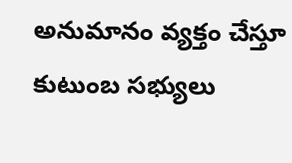అనుమానం వ్యక్తం చేస్తూ కుటుంబ సభ్యులు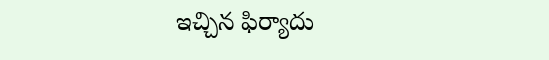ఇచ్చిన ఫిర్యాదు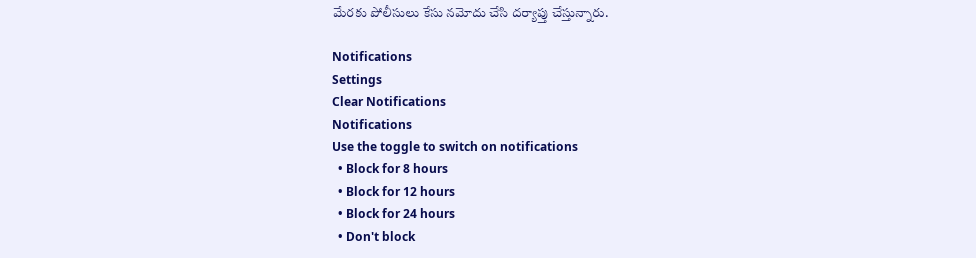మేరకు పోలీసులు కేసు నమోదు చేసి దర్యాప్తు చేస్తున్నారు.

Notifications
Settings
Clear Notifications
Notifications
Use the toggle to switch on notifications
  • Block for 8 hours
  • Block for 12 hours
  • Block for 24 hours
  • Don't block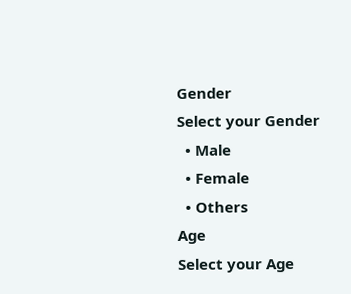Gender
Select your Gender
  • Male
  • Female
  • Others
Age
Select your Age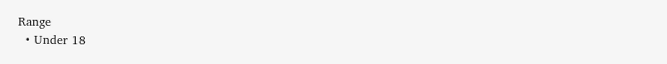Range
  • Under 18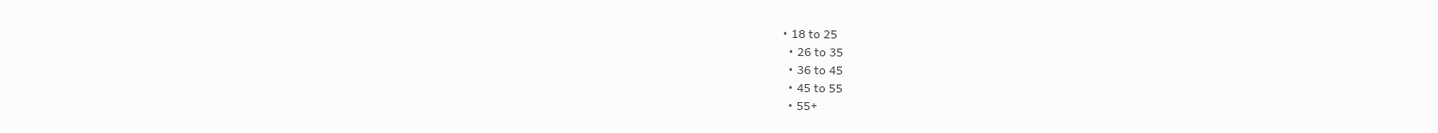• 18 to 25
  • 26 to 35
  • 36 to 45
  • 45 to 55
  • 55+